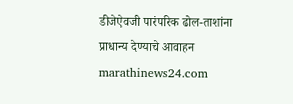डीजेऐवजी पारंपरिक ढोल-ताशांना प्राधान्य देण्याचे आवाहन
marathinews24.com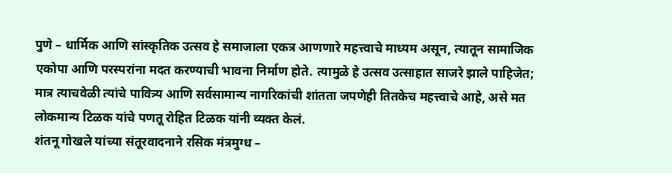पुणे – धार्मिक आणि सांस्कृतिक उत्सव हे समाजाला एकत्र आणणारे महत्त्वाचे माध्यम असून, त्यातून सामाजिक एकोपा आणि परस्परांना मदत करण्याची भावना निर्माण होते. त्यामुळे हे उत्सव उत्साहात साजरे झाले पाहिजेत; मात्र त्याचवेळी त्यांचे पावित्र्य आणि सर्वसामान्य नागरिकांची शांतता जपणेही तितकेच महत्त्वाचे आहे, असे मत लोकमान्य टिळक यांचे पणतू रोहित टिळक यांनी व्यक्त केलं.
शंतनू गोखले यांच्या संतूरवादनाने रसिक मंत्रमुग्ध –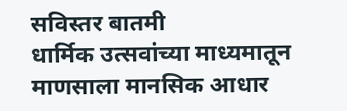सविस्तर बातमी
धार्मिक उत्सवांच्या माध्यमातून माणसाला मानसिक आधार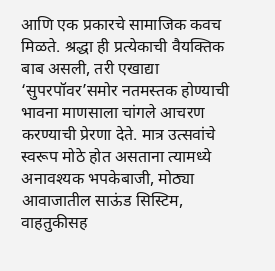आणि एक प्रकारचे सामाजिक कवच मिळते. श्रद्धा ही प्रत्येकाची वैयक्तिक बाब असली, तरी एखाद्या ‘सुपरपॉवर’समोर नतमस्तक होण्याची भावना माणसाला चांगले आचरण करण्याची प्रेरणा देते. मात्र उत्सवांचे स्वरूप मोठे होत असताना त्यामध्ये अनावश्यक भपकेबाजी, मोठ्या आवाजातील साऊंड सिस्टिम, वाहतुकीसह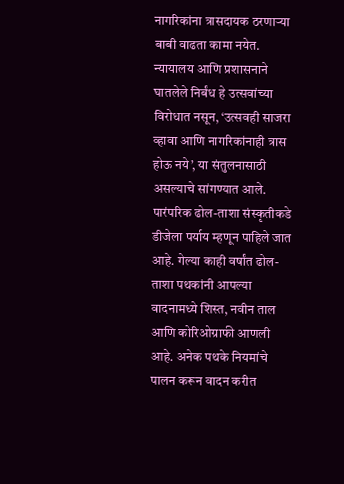नागरिकांना त्रासदायक ठरणाऱ्या बाबी वाढता कामा नयेत. न्यायालय आणि प्रशासनाने घातलेले निर्बंध हे उत्सवांच्या विरोधात नसून, ‘उत्सवही साजरा व्हावा आणि नागरिकांनाही त्रास होऊ नये’, या संतुलनासाठी असल्याचे सांगण्यात आले.
पारंपरिक ढोल-ताशा संस्कृतीकडे डीजेला पर्याय म्हणून पाहिले जात आहे. गेल्या काही वर्षांत ढोल-ताशा पथकांनी आपल्या वादनामध्ये शिस्त, नवीन ताल आणि कोरिओग्राफी आणली आहे. अनेक पथके नियमांचे पालन करून वादन करीत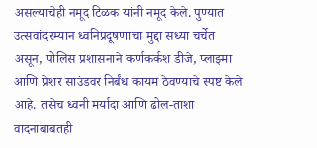असल्याचेही नमूद टिळक यांनी नमूद केले. पुण्यात उत्सवांदरम्यान ध्वनिप्रदूषणाचा मुद्दा सध्या चर्चेत असून, पोलिस प्रशासनाने कर्णकर्कश डीजे, प्लाझ्मा आणि प्रेशर साउंडवर निर्बंध कायम ठेवण्याचे स्पष्ट केले आहे. तसेच ध्वनी मर्यादा आणि ढोल-ताशा वादनाबाबतही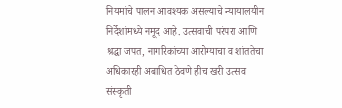नियमांचे पालन आवश्यक असल्याचे न्यायालयीन निर्देशांमध्ये नमूद आहे. उत्सवाची परंपरा आणि श्रद्धा जपत, नागरिकांच्या आरोग्याचा व शांततेचा अधिकारही अबाधित ठेवणे हीच खरी उत्सव संस्कृती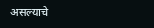असल्याचे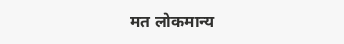मत लोकमान्य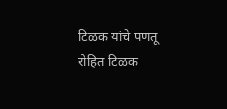टिळक यांचे पणतू रोहित टिळक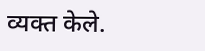व्यक्त केले.